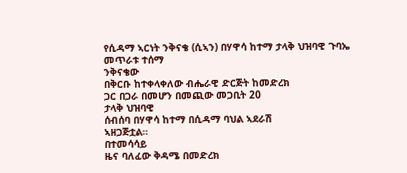የሲዳማ ኣርነት ንቅናቄ (ሲኣን) በሃዋሳ ከተማ ታላቅ ህዝባዊ ጉባኤ መጥራቱ ተሰማ
ንቅናቄው
በቅርቡ ከተቀላቀለው ብሔራዊ ድርጅት ከመድረክ
ጋር በጋራ በመሆን በመጪው መጋቢት 20
ታላቅ ህዝባዊ
ሰብሰባ በሃዋሳ ከተማ በሲዳማ ባህል ኣደራሽ
ኣዘጋጅቷል።
በተመሳሳይ
ዜና ባለፈው ቅዳሜ በመድረክ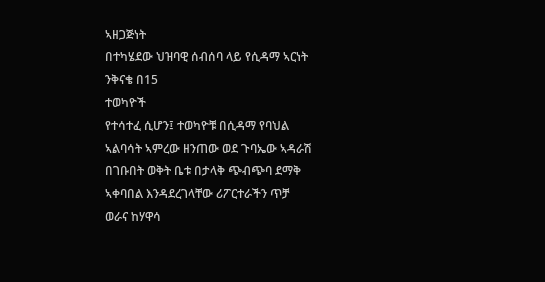ኣዘጋጅነት
በተካሄደው ህዝባዊ ሰብሰባ ላይ የሲዳማ ኣርነት
ንቅናቄ በ15
ተወካዮች
የተሳተፈ ሲሆን፤ ተወካዮቹ በሲዳማ የባህል
ኣልባሳት ኣምረው ዘንጠው ወደ ጉባኤው ኣዳራሽ
በገቡበት ወቅት ቤቱ በታላቅ ጭብጭባ ደማቅ
ኣቀባበል እንዳደረገላቸው ሪፖርተራችን ጥቻ
ወራና ከሃዋሳ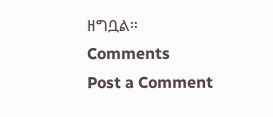ዘግቧል።
Comments
Post a Comment